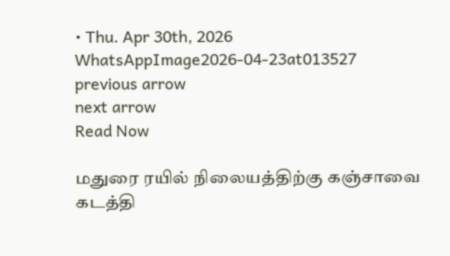• Thu. Apr 30th, 2026
WhatsAppImage2026-04-23at013527
previous arrow
next arrow
Read Now

மதுரை ரயில் நிலையத்திற்கு கஞ்சாவை கடத்தி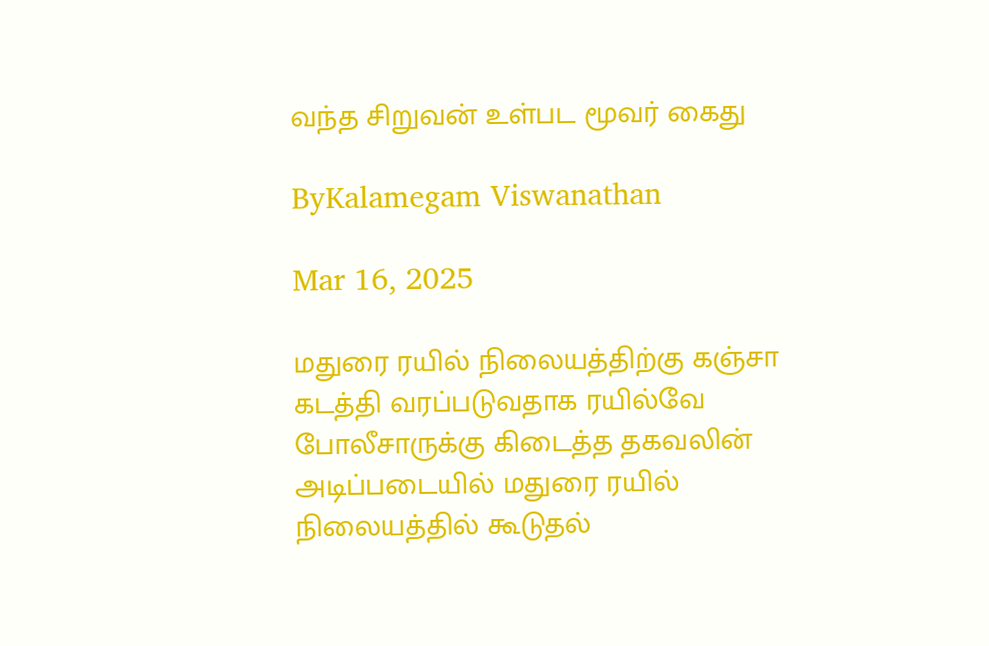வந்த சிறுவன் உள்பட மூவர் கைது

ByKalamegam Viswanathan

Mar 16, 2025

மதுரை ரயில் நிலையத்திற்கு கஞ்சா கடத்தி வரப்படுவதாக ரயில்வே போலீசாருக்கு கிடைத்த தகவலின் அடிப்படையில் மதுரை ரயில் நிலையத்தில் கூடுதல்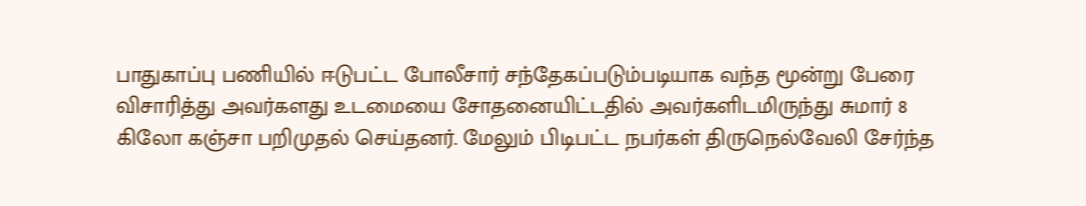பாதுகாப்பு பணியில் ஈடுபட்ட போலீசார் சந்தேகப்படும்படியாக வந்த மூன்று பேரை விசாரித்து அவர்களது உடமையை சோதனையிட்டதில் அவர்களிடமிருந்து சுமார் 8 கிலோ கஞ்சா பறிமுதல் செய்தனர். மேலும் பிடிபட்ட நபர்கள் திருநெல்வேலி சேர்ந்த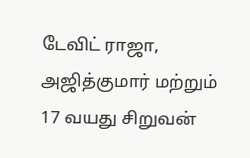டேவிட் ராஜா, அஜித்குமார் மற்றும் 17 வயது சிறுவன்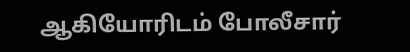ஆகியோரிடம் போலீசார்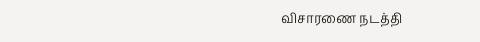விசாரணை நடத்தி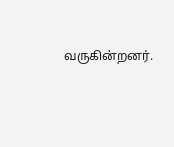வருகின்றனர்.